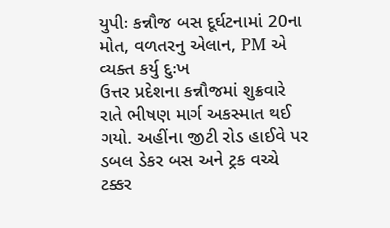યુપીઃ કન્નૌજ બસ દૂર્ઘટનામાં 20ના મોત, વળતરનુ એલાન, PM એ વ્યક્ત કર્યુ દુઃખ
ઉત્તર પ્રદેશના કન્નૌજમાં શુક્રવારે રાતે ભીષણ માર્ગ અકસ્માત થઈ ગયો. અહીંના જીટી રોડ હાઈવે પર ડબલ ડેકર બસ અને ટ્રક વચ્ચે ટક્કર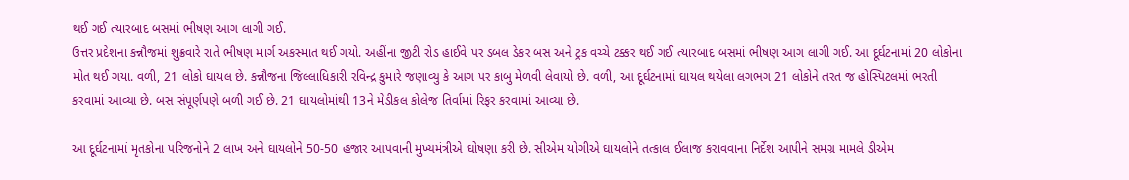થઈ ગઈ ત્યારબાદ બસમાં ભીષણ આગ લાગી ગઈ.
ઉત્તર પ્રદેશના કન્નૌજમાં શુક્રવારે રાતે ભીષણ માર્ગ અકસ્માત થઈ ગયો. અહીંના જીટી રોડ હાઈવે પર ડબલ ડેકર બસ અને ટ્રક વચ્ચે ટક્કર થઈ ગઈ ત્યારબાદ બસમાં ભીષણ આગ લાગી ગઈ. આ દૂર્ઘટનામાં 20 લોકોના મોત થઈ ગયા. વળી, 21 લોકો ઘાયલ છે. કન્નૌજના જિલ્લાધિકારી રવિન્દ્ર કુમારે જણાવ્યુ કે આગ પર કાબુ મેળવી લેવાયો છે. વળી, આ દૂર્ઘટનામાં ઘાયલ થયેલા લગભગ 21 લોકોને તરત જ હોસ્પિટલમાં ભરતી કરવામાં આવ્યા છે. બસ સંપૂર્ણપણે બળી ગઈ છે. 21 ઘાયલોમાંથી 13ને મેડીકલ કોલેજ તિર્વામાં રિફર કરવામાં આવ્યા છે.

આ દૂર્ઘટનામાં મૃતકોના પરિજનોને 2 લાખ અને ઘાયલોને 50-50 હજાર આપવાની મુખ્યમંત્રીએ ઘોષણા કરી છે. સીએમ યોગીએ ઘાયલોને તત્કાલ ઈલાજ કરાવવાના નિર્દેશ આપીને સમગ્ર મામલે ડીએમ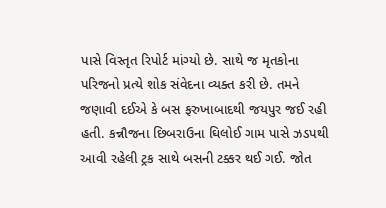પાસે વિસ્તૃત રિપોર્ટ માંગ્યો છે. સાથે જ મૃતકોના પરિજનો પ્રત્યે શોક સંવેદના વ્યક્ત કરી છે. તમને જણાવી દઈએ કે બસ ફરુખાબાદથી જયપુર જઈ રહી હતી. કન્નૌજના છિબરાઉના ઘિલોઈ ગામ પાસે ઝડપથી આવી રહેલી ટ્રક સાથે બસની ટક્કર થઈ ગઈ. જોત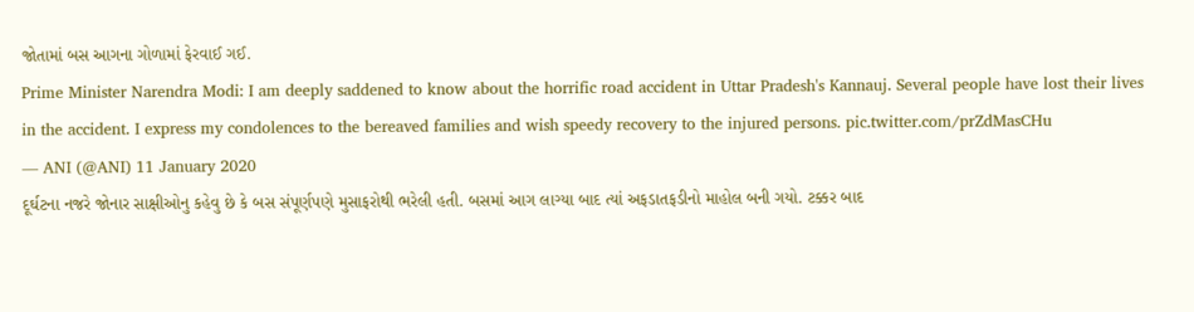જોતામાં બસ આગના ગોળામાં ફેરવાઈ ગઈ.
Prime Minister Narendra Modi: I am deeply saddened to know about the horrific road accident in Uttar Pradesh's Kannauj. Several people have lost their lives in the accident. I express my condolences to the bereaved families and wish speedy recovery to the injured persons. pic.twitter.com/prZdMasCHu
— ANI (@ANI) 11 January 2020
દૂર્ઘટના નજરે જોનાર સાક્ષીઓનુ કહેવુ છે કે બસ સંપૂર્ણપણે મુસાફરોથી ભરેલી હતી. બસમાં આગ લાગ્યા બાદ ત્યાં અફડાતફડીનો માહોલ બની ગયો. ટક્કર બાદ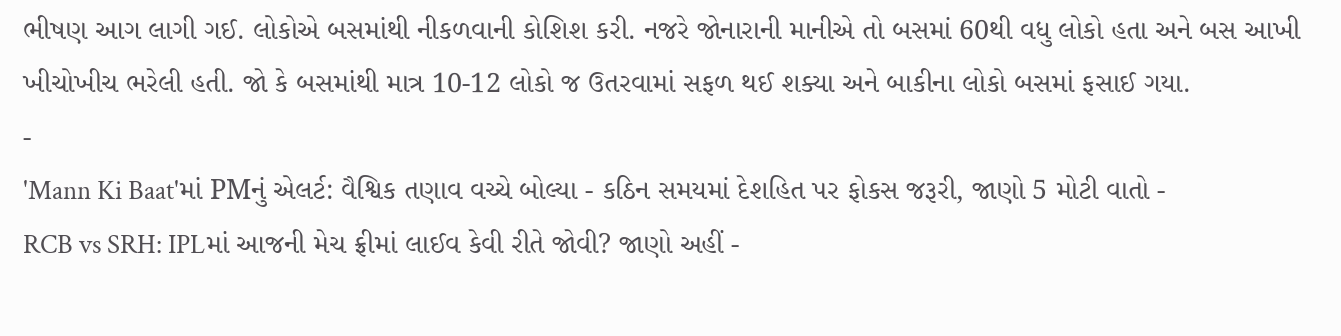ભીષણ આગ લાગી ગઈ. લોકોએ બસમાંથી નીકળવાની કોશિશ કરી. નજરે જોનારાની માનીએ તો બસમાં 60થી વધુ લોકો હતા અને બસ આખી ખીચોખીચ ભરેલી હતી. જો કે બસમાંથી માત્ર 10-12 લોકો જ ઉતરવામાં સફળ થઈ શક્યા અને બાકીના લોકો બસમાં ફસાઈ ગયા.
-
'Mann Ki Baat'માં PMનું એલર્ટ: વૈશ્વિક તણાવ વચ્ચે બોલ્યા - કઠિન સમયમાં દેશહિત પર ફોકસ જરૂરી, જાણો 5 મોટી વાતો -
RCB vs SRH: IPLમાં આજની મેચ ફ્રીમાં લાઈવ કેવી રીતે જોવી? જાણો અહીં -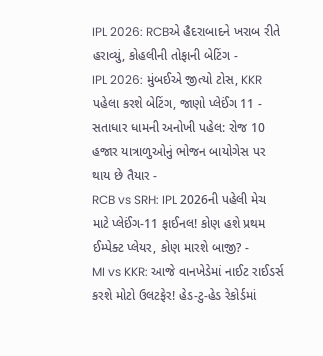IPL 2026: RCBએ હૈદરાબાદને ખરાબ રીતે હરાવ્યું, કોહલીની તોફાની બેટિંગ -
IPL 2026: મુંબઈએ જીત્યો ટોસ, KKR પહેલા કરશે બેટિંગ, જાણો પ્લેઈંગ 11 -
સતાધાર ધામની અનોખી પહેલ: રોજ 10 હજાર યાત્રાળુઓનું ભોજન બાયોગેસ પર થાય છે તૈયાર -
RCB vs SRH: IPL 2026ની પહેલી મેચ માટે પ્લેઈંગ-11 ફાઈનલ! કોણ હશે પ્રથમ ઈમ્પેક્ટ પ્લેયર, કોણ મારશે બાજી? -
MI vs KKR: આજે વાનખેડેમાં નાઈટ રાઈડર્સ કરશે મોટો ઉલટફેર! હેડ-ટુ-હેડ રેકોર્ડમાં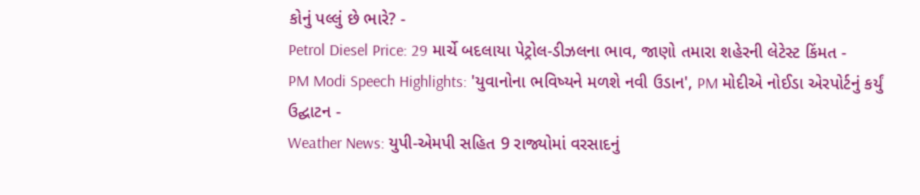કોનું પલ્લું છે ભારે? -
Petrol Diesel Price: 29 માર્ચે બદલાયા પેટ્રોલ-ડીઝલના ભાવ, જાણો તમારા શહેરની લેટેસ્ટ કિંમત -
PM Modi Speech Highlights: 'યુવાનોના ભવિષ્યને મળશે નવી ઉડાન', PM મોદીએ નોઈડા એરપોર્ટનું કર્યું ઉદ્ઘાટન -
Weather News: યુપી-એમપી સહિત 9 રાજ્યોમાં વરસાદનું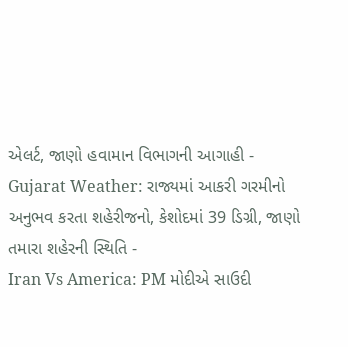એલર્ટ, જાણો હવામાન વિભાગની આગાહી -
Gujarat Weather: રાજ્યમાં આકરી ગરમીનો અનુભવ કરતા શહેરીજનો, કેશોદમાં 39 ડિગ્રી, જાણો તમારા શહેરની સ્થિતિ -
Iran Vs America: PM મોદીએ સાઉદી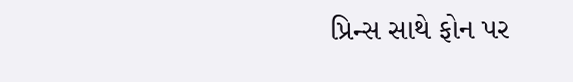પ્રિન્સ સાથે ફોન પર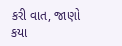કરી વાત, જાણો કયા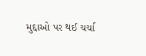મુદ્દાઓ પર થઈ ચર્ચા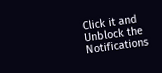Click it and Unblock the Notifications